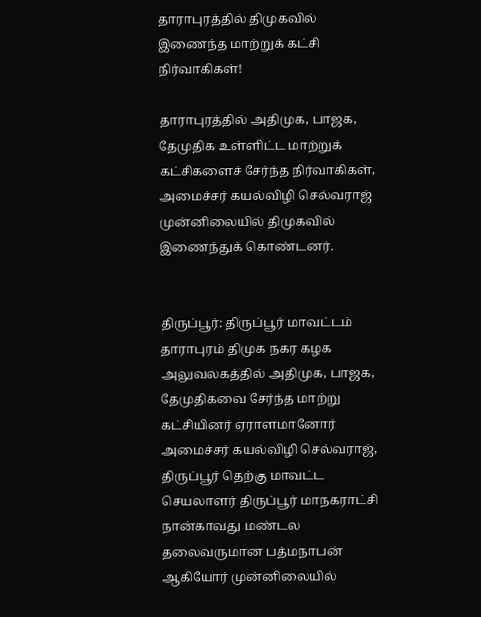தாராபுரத்தில் திமுகவில் இணைந்த மாற்றுக் கட்சி நிர்வாகிகள்!

தாராபுரத்தில் அதிமுக, பாஜக, தேமுதிக உள்ளிட்ட மாற்றுக் கட்சிகளைச் சேர்ந்த நிர்வாகிகள், அமைச்சர் கயல்விழி செல்வராஜ் முன்னிலையில் திமுகவில் இணைந்துக் கொண்டனர்.


திருப்பூர்: திருப்பூர் மாவட்டம் தாராபுரம் திமுக நகர கழக அலுவலகத்தில் அதிமுக, பாஜக, தேமுதிகவை சேர்ந்த மாற்று கட்சியினர் ஏராளமானோர் அமைச்சர் கயல்விழி செல்வராஜ், திருப்பூர் தெற்கு மாவட்ட செயலாளர் திருப்பூர் மாநகராட்சி நான்காவது மண்டல தலைவருமான பத்மநாபன் ஆகியோர் முன்னிலையில்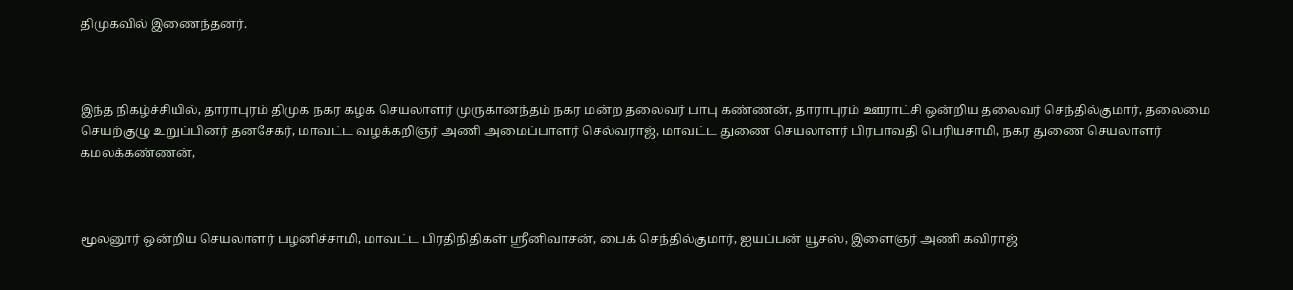திமுகவில் இணைந்தனர்.



இந்த நிகழ்ச்சியில், தாராபுரம் திமுக நகர கழக செயலாளர் முருகானந்தம் நகர மன்ற தலைவர் பாபு கண்ணன், தாராபுரம் ஊராட்சி ஒன்றிய தலைவர் செந்தில்குமார், தலைமை செயற்குழு உறுப்பினர் தனசேகர், மாவட்ட வழக்கறிஞர் அணி அமைப்பாளர் செல்வராஜ், மாவட்ட துணை செயலாளர் பிரபாவதி பெரியசாமி, நகர துணை செயலாளர் கமலக்கண்ணன்,



மூலனூர் ஒன்றிய செயலாளர் பழனிச்சாமி, மாவட்ட பிரதிநிதிகள் ஸ்ரீனிவாசன், பைக் செந்தில்குமார், ஐயப்பன் யூசஸ், இளைஞர் அணி கவிராஜ்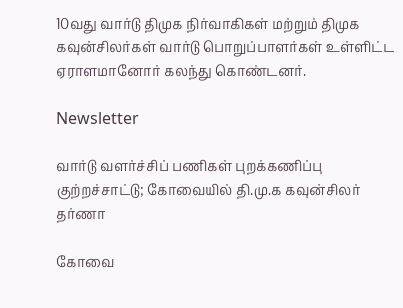10வது வார்டு திமுக நிர்வாகிகள் மற்றும் திமுக கவுன்சிலர்கள் வார்டு பொறுப்பாளர்கள் உள்ளிட்ட ஏராளமானோர் கலந்து கொண்டனர்.

Newsletter

வார்டு வளர்ச்சிப் பணிகள் புறக்கணிப்பு குற்றச்சாட்டு; கோவையில் தி.மு.க கவுன்சிலர் தர்ணா

கோவை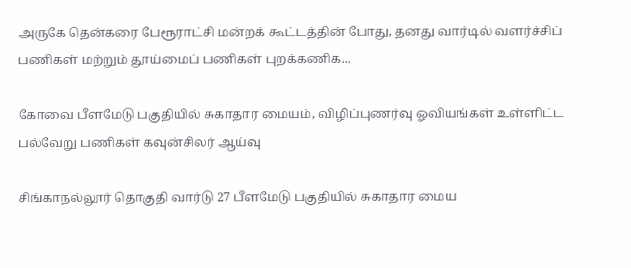அருகே தென்கரை பேரூராட்சி மன்றக் கூட்டத்தின் போது, தனது வார்டில் வளர்ச்சிப் பணிகள் மற்றும் தூய்மைப் பணிகள் புறக்கணிக...

கோவை பீளமேடு பகுதியில் சுகாதார மையம், விழிப்புணர்வு ஓவியங்கள் உள்ளிட்ட பல்வேறு பணிகள் கவுன்சிலர் ஆய்வு

சிங்காநல்லூர் தொகுதி வார்டு 27 பீளமேடு பகுதியில் சுகாதார மைய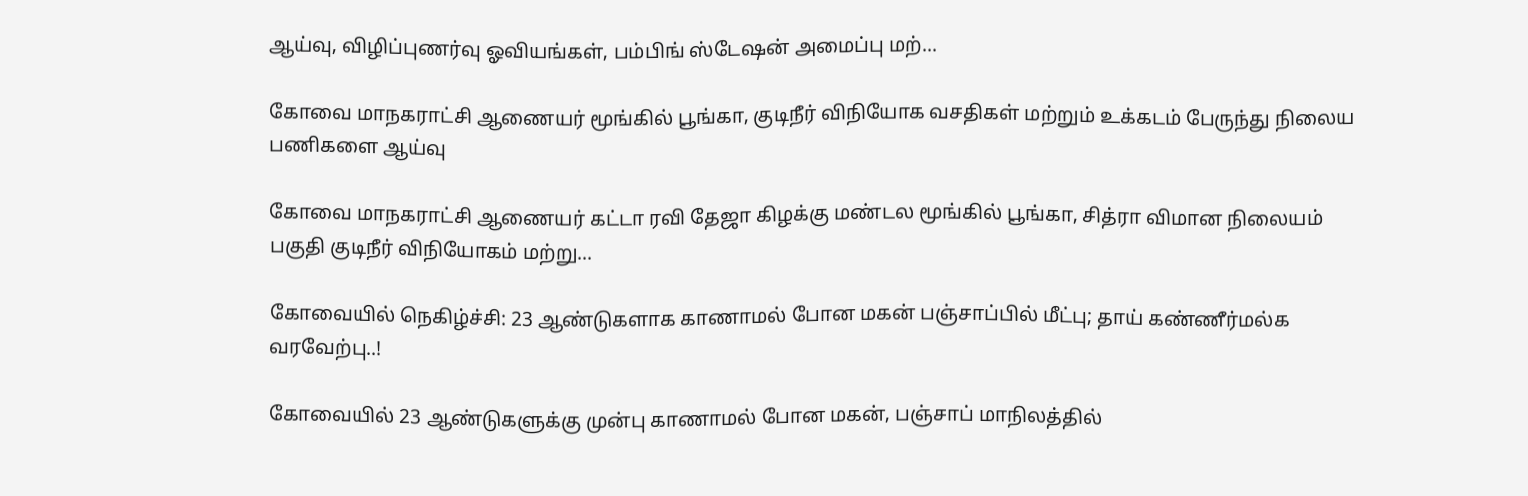ஆய்வு, விழிப்புணர்வு ஓவியங்கள், பம்பிங் ஸ்டேஷன் அமைப்பு மற்...

கோவை மாநகராட்சி ஆணையர் மூங்கில் பூங்கா, குடிநீர் விநியோக வசதிகள் மற்றும் உக்கடம் பேருந்து நிலைய பணிகளை ஆய்வு

கோவை மாநகராட்சி ஆணையர் கட்டா ரவி தேஜா கிழக்கு மண்டல மூங்கில் பூங்கா, சித்ரா விமான நிலையம் பகுதி குடிநீர் விநியோகம் மற்று...

கோவையில் நெகிழ்ச்சி: 23 ஆண்டுகளாக காணாமல் போன மகன் பஞ்சாப்பில் மீட்பு; தாய் கண்ணீர்மல்க வரவேற்பு..!

கோவையில் 23 ஆண்டுகளுக்கு முன்பு காணாமல் போன மகன், பஞ்சாப் மாநிலத்தில்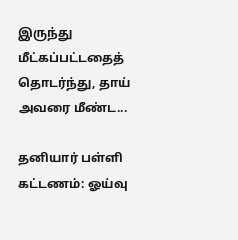இருந்து மீட்கப்பட்டதைத் தொடர்ந்து, தாய் அவரை மீண்ட...

தனியார் பள்ளி கட்டணம்: ஓய்வு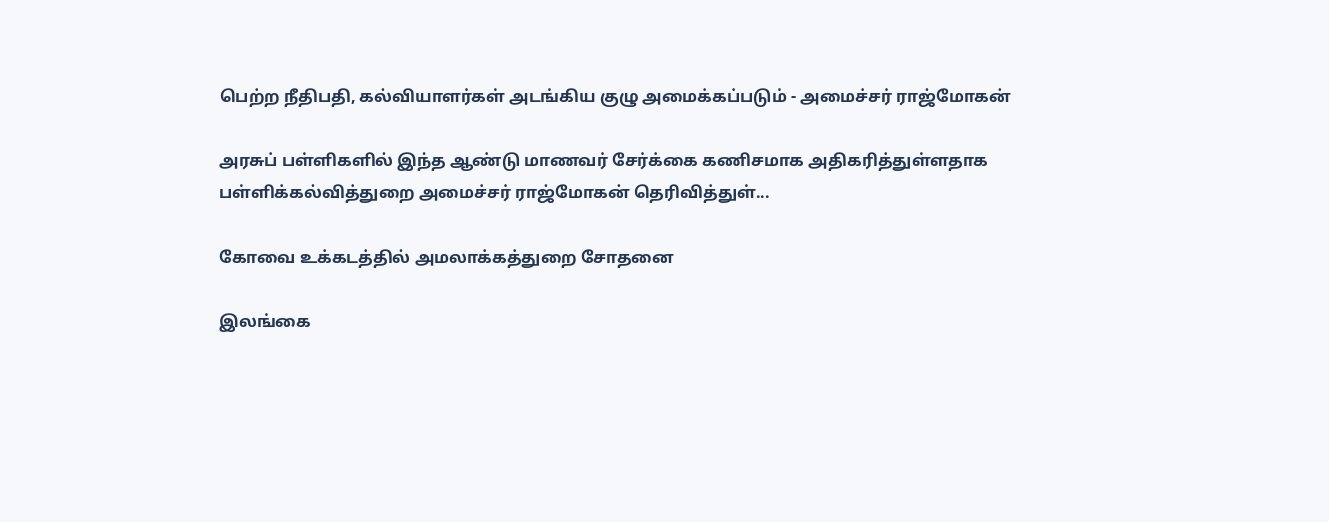பெற்ற நீதிபதி, கல்வியாளர்கள் அடங்கிய குழு அமைக்கப்படும் - அமைச்சர் ராஜ்மோகன்

அரசுப் பள்ளிகளில் இந்த ஆண்டு மாணவர் சேர்க்கை கணிசமாக அதிகரித்துள்ளதாக பள்ளிக்கல்வித்துறை அமைச்சர் ராஜ்மோகன் தெரிவித்துள்...

கோவை உக்கடத்தில் அமலாக்கத்துறை சோதனை

இலங்கை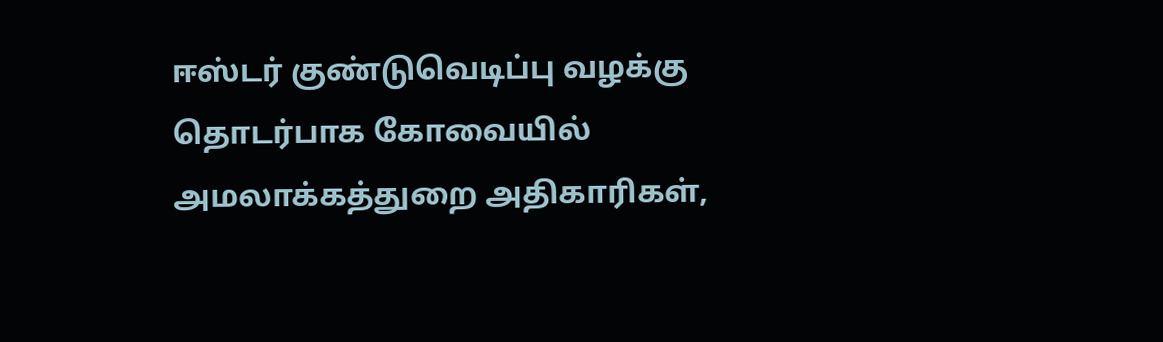ஈஸ்டர் குண்டுவெடிப்பு வழக்கு தொடர்பாக கோவையில் அமலாக்கத்துறை அதிகாரிகள்,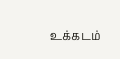உக்கடம்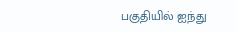பகுதியில் ஐந்து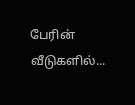பேரின் வீடுகளில்...